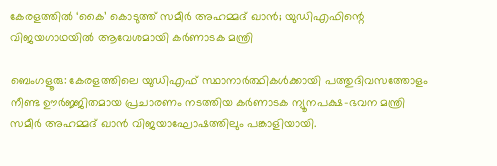കേരളത്തിൽ ‘കൈ’ കൊടുത്ത് സമീർ അഹമ്മദ് ഖാൻ; യുഡിഎഫിന്റെ വിജയഗാഥയിൽ ആവേശമായി കർണാടക മന്ത്രി

ബെംഗളൂരു: കേരളത്തിലെ യുഡിഎഫ് സ്ഥാനാർത്ഥികൾക്കായി പത്തുദിവസത്തോളം നീണ്ട ഊർജ്ജിതമായ പ്രചാരണം നടത്തിയ കർണാടക ന്യൂനപക്ഷ-ഭവന മന്ത്രി സമീർ അഹമ്മദ് ഖാൻ വിജയാഘോഷത്തിലും പങ്കാളിയായി.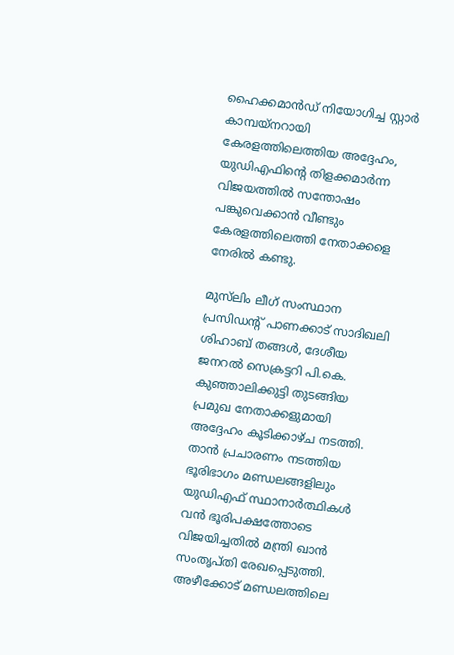ഹൈക്കമാൻഡ് നിയോഗിച്ച സ്റ്റാർ കാമ്പയ്നറായി കേരളത്തിലെത്തിയ അദ്ദേഹം, യുഡിഎഫിന്റെ തിളക്കമാർന്ന വിജയത്തിൽ സന്തോഷം പങ്കുവെക്കാൻ വീണ്ടും കേരളത്തിലെത്തി നേതാക്കളെ നേരിൽ കണ്ടു.

മുസ്‌ലിം ലീഗ് സംസ്ഥാന പ്രസിഡന്റ് പാണക്കാട് സാദിഖലി ശിഹാബ് തങ്ങൾ, ദേശീയ ജനറൽ സെക്രട്ടറി പി.കെ. കുഞ്ഞാലിക്കുട്ടി തുടങ്ങിയ പ്രമുഖ നേതാക്കളുമായി അദ്ദേഹം കൂടിക്കാഴ്ച നടത്തി. താൻ പ്രചാരണം നടത്തിയ ഭൂരിഭാഗം മണ്ഡലങ്ങളിലും യുഡിഎഫ് സ്ഥാനാർത്ഥികൾ വൻ ഭൂരിപക്ഷത്തോടെ വിജയിച്ചതിൽ മന്ത്രി ഖാൻ സംതൃപ്തി രേഖപ്പെടുത്തി. അഴീക്കോട് മണ്ഡലത്തിലെ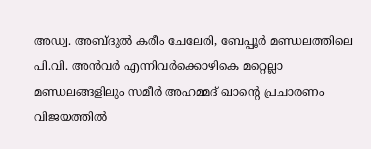അഡ്വ. അബ്ദുൽ കരീം ചേലേരി, ബേപ്പൂർ മണ്ഡലത്തിലെ പി.വി. അൻവർ എന്നിവർക്കൊഴികെ മറ്റെല്ലാ മണ്ഡലങ്ങളിലും സമീർ അഹമ്മദ് ഖാന്റെ പ്രചാരണം വിജയത്തിൽ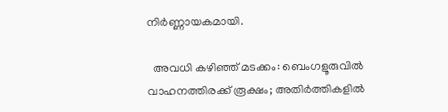നിർണ്ണായകമായി.

  അവധി കഴിഞ്ഞ് മടക്കം: ബെംഗളൂരുവിൽ വാഹനത്തിരക്ക് രൂക്ഷം; അതിർത്തികളിൽ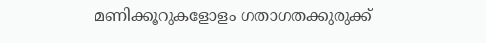മണിക്കൂറുകളോളം ഗതാഗതക്കുരുക്ക്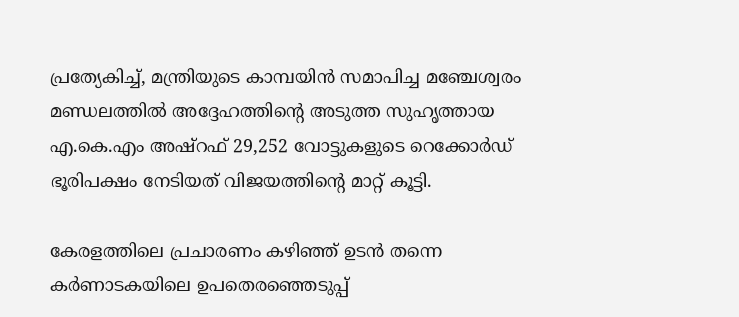പ്രത്യേകിച്ച്, മന്ത്രിയുടെ കാമ്പയിൻ സമാപിച്ച മഞ്ചേശ്വരം മണ്ഡലത്തിൽ അദ്ദേഹത്തിന്റെ അടുത്ത സുഹൃത്തായ എ.കെ.എം അഷ്റഫ് 29,252 വോട്ടുകളുടെ റെക്കോർഡ് ഭൂരിപക്ഷം നേടിയത് വിജയത്തിന്റെ മാറ്റ് കൂട്ടി.

കേരളത്തിലെ പ്രചാരണം കഴിഞ്ഞ് ഉടൻ തന്നെ കർണാടകയിലെ ഉപതെരഞ്ഞെടുപ്പ്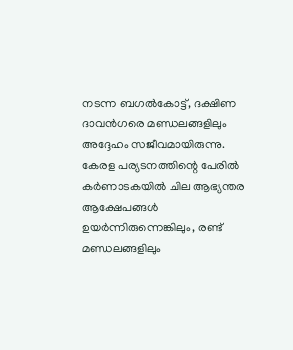നടന്ന ബഗൽകോട്ട്, ദക്ഷിണ ദാവൻഗരെ മണ്ഡലങ്ങളിലും അദ്ദേഹം സജീവമായിരുന്നു. കേരള പര്യടനത്തിന്റെ പേരിൽ കർണാടകയിൽ ചില ആഭ്യന്തര ആക്ഷേപങ്ങൾ ഉയർന്നിരുന്നെങ്കിലും, രണ്ട് മണ്ഡലങ്ങളിലും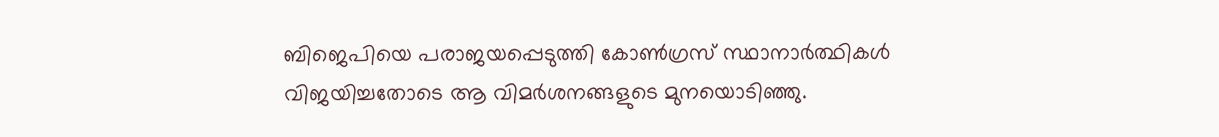ബിജെപിയെ പരാജയപ്പെടുത്തി കോൺഗ്രസ് സ്ഥാനാർത്ഥികൾ വിജയിച്ചതോടെ ആ വിമർശനങ്ങളുടെ മുനയൊടിഞ്ഞു.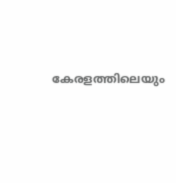കേരളത്തിലെയും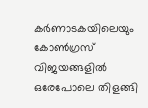കർണാടകയിലെയും കോൺഗ്രസ് വിജയങ്ങളിൽ ഒരേപോലെ തിളങ്ങി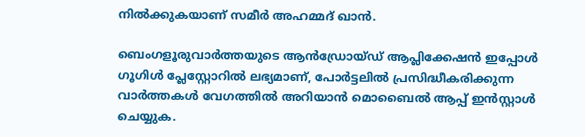നിൽക്കുകയാണ് സമീർ അഹമ്മദ് ഖാൻ.

ബെംഗളൂരുവാർത്തയുടെ ആൻഡ്രോയ്ഡ് ആപ്ലിക്കേഷൻ ഇപ്പോൾ ഗൂഗിൾ പ്ലേസ്റ്റോറിൽ ലഭ്യമാണ്, പോർട്ടലിൽ പ്രസിദ്ധീകരിക്കുന്ന വാർത്തകൾ വേഗത്തിൽ അറിയാൻ മൊബൈൽ ആപ്പ് ഇൻസ്റ്റാൾ ചെയ്യുക.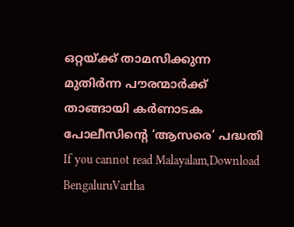ഒറ്റയ്ക്ക് താമസിക്കുന്ന മുതിർന്ന പൗരന്മാർക്ക് താങ്ങായി കർണാടക പോലീസിന്റെ ‘ആസരെ’ പദ്ധതി
If you cannot read Malayalam,Download BengaluruVartha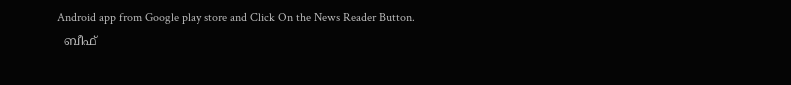Android app from Google play store and Click On the News Reader Button.
  ബീഫ്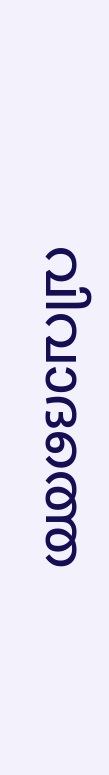വിവാദത്തെ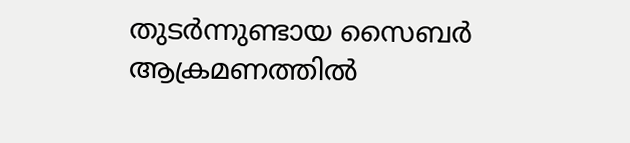തുടർന്നുണ്ടായ സൈബർ ആക്രമണത്തിൽ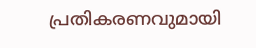പ്രതികരണവുമായി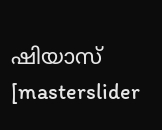ഷിയാസ്
[masterslider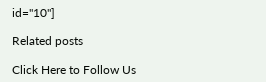id="10"]

Related posts

Click Here to Follow Us